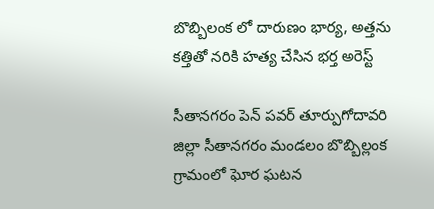బొబ్బిలంక లో దారుణం భార్య, అత్తను కత్తితో నరికి హత్య చేసిన భర్త అరెస్ట్

సీతానగరం పెన్ పవర్ తూర్పుగోదావరి జిల్లా సీతానగరం మండలం బొబ్బిల్లంక గ్రామంలో ఘోర ఘటన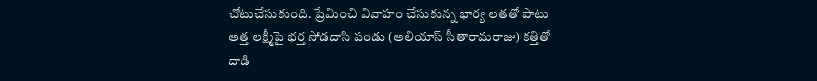చోటుచేసుకుంది. ప్రేమించి వివాహం చేసుకున్న భార్య లతతో పాటు అత్త లక్ష్మీపై భర్త సోడదాసి పండు (అలియాస్ సీతారామరాజు) కత్తితో దాడి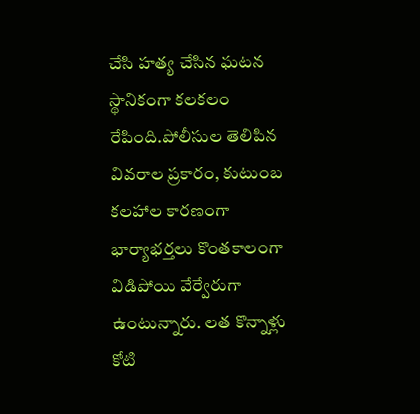చేసి హత్య చేసిన ఘటన స్థానికంగా కలకలం రేపింది.పోలీసుల తెలిపిన వివరాల ప్రకారం, కుటుంబ కలహాల కారణంగా భార్యాభర్తలు కొంతకాలంగా విడిపోయి వేర్వేరుగా ఉంటున్నారు. లత కొన్నాళ్లు కోటి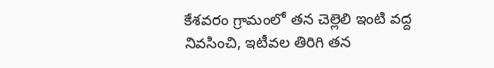కేశవరం గ్రామంలో తన చెల్లెలి ఇంటి వద్ద నివసించి, ఇటీవల తిరిగి తన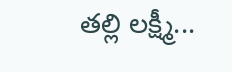తల్లి లక్ష్మీ...